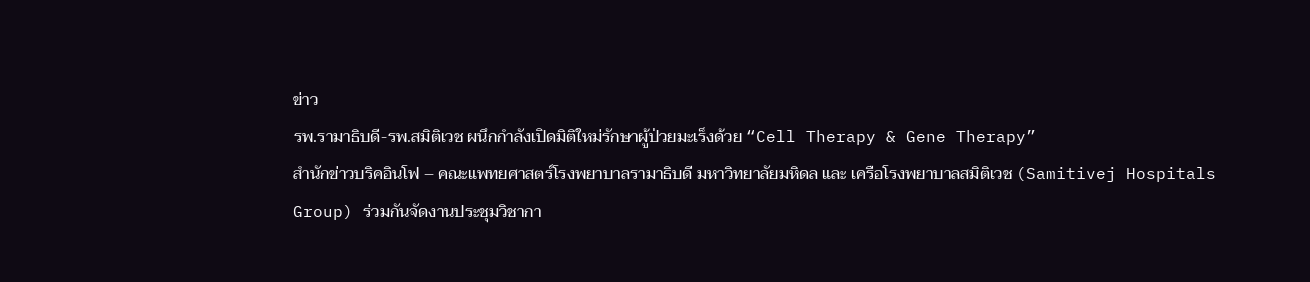ข่าว
รพ.รามาธิบดี-รพ.สมิติเวช ผนึกกำลังเปิดมิติใหม่รักษาผู้ป่วยมะเร็งด้วย “Cell Therapy & Gene Therapy”
สำนักข่าวบริคอินโฟ – คณะแพทยศาสตร์โรงพยาบาลรามาธิบดี มหาวิทยาลัยมหิดล และ เครือโรงพยาบาลสมิติเวช (Samitivej Hospitals Group) ร่วมกันจัดงานประชุมวิชากา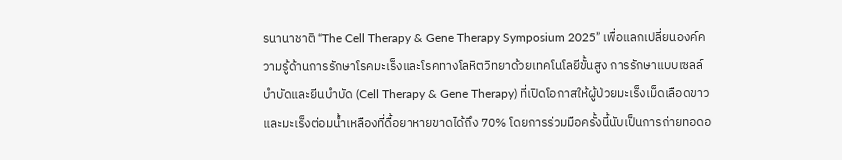รนานาชาติ “The Cell Therapy & Gene Therapy Symposium 2025” เพื่อแลกเปลี่ยนองค์ความรู้ด้านการรักษาโรคมะเร็งและโรคทางโลหิตวิทยาด้วยเทคโนโลยีขั้นสูง การรักษาแบบเซลล์บำบัดและยีนบำบัด (Cell Therapy & Gene Therapy) ที่เปิดโอกาสให้ผู้ป่วยมะเร็งเม็ดเลือดขาวและมะเร็งต่อมน้ำเหลืองที่ดื้อยาหายขาดได้ถึง 70% โดยการร่วมมือครั้งนี้นับเป็นการถ่ายทอดอ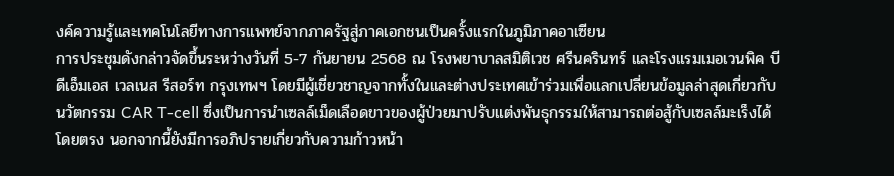งค์ความรู้และเทคโนโลยีทางการแพทย์จากภาครัฐสู่ภาคเอกชนเป็นครั้งแรกในภูมิภาคอาเซียน
การประชุมดังกล่าวจัดขึ้นระหว่างวันที่ 5-7 กันยายน 2568 ณ โรงพยาบาลสมิติเวช ศรีนครินทร์ และโรงแรมเมอเวนพิค บีดีเอ็มเอส เวลเนส รีสอร์ท กรุงเทพฯ โดยมีผู้เชี่ยวชาญจากทั้งในและต่างประเทศเข้าร่วมเพื่อแลกเปลี่ยนข้อมูลล่าสุดเกี่ยวกับ นวัตกรรม CAR T-cell ซึ่งเป็นการนำเซลล์เม็ดเลือดขาวของผู้ป่วยมาปรับแต่งพันธุกรรมให้สามารถต่อสู้กับเซลล์มะเร็งได้โดยตรง นอกจากนี้ยังมีการอภิปรายเกี่ยวกับความก้าวหน้า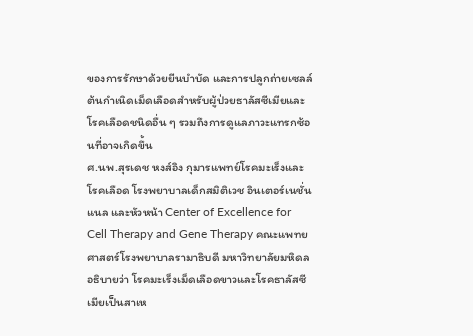ของการรักษาด้วยยีนบำบัด และการปลูกถ่ายเซลล์ต้นกำเนิดเม็ดเลือดสำหรับผู้ป่วยธาลัสซีเมียและโรคเลือดชนิดอื่น ๆ รวมถึงการดูแลภาวะแทรกซ้อนที่อาจเกิดขึ้น
ศ.นพ.สุรเดช หงส์อิง กุมารแพทย์โรคมะเร็งและโรคเลือด โรงพยาบาลเด็กสมิติเวช อินเตอร์เนชั่นแนล และหัวหน้า Center of Excellence for Cell Therapy and Gene Therapy คณะแพทยศาสตร์โรงพยาบาลรามาธิบดี มหาวิทยาลัยมหิดล อธิบายว่า โรคมะเร็งเม็ดเลือดขาวและโรคธาลัสซีเมียเป็นสาเห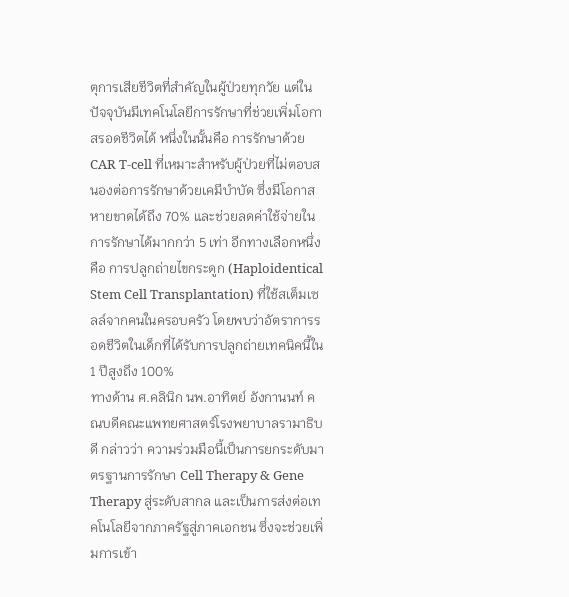ตุการเสียชีวิตที่สำคัญในผู้ป่วยทุกวัย แต่ในปัจจุบันมีเทคโนโลยีการรักษาที่ช่วยเพิ่มโอกาสรอดชีวิตได้ หนึ่งในนั้นคือ การรักษาด้วย CAR T-cell ที่เหมาะสำหรับผู้ป่วยที่ไม่ตอบสนองต่อการรักษาด้วยเคมีบำบัด ซึ่งมีโอกาสหายขาดได้ถึง 70% และช่วยลดค่าใช้จ่ายในการรักษาได้มากกว่า 5 เท่า อีกทางเลือกหนึ่งคือ การปลูกถ่ายไขกระดูก (Haploidentical Stem Cell Transplantation) ที่ใช้สเต็มเซลล์จากคนในครอบครัว โดยพบว่าอัตราการรอดชีวิตในเด็กที่ได้รับการปลูกถ่ายเทคนิคนี้ใน 1 ปีสูงถึง 100%
ทางด้าน ศ.คลินิก นพ.อาทิตย์ อังกานนท์ คณบดีคณะแพทยศาสตร์โรงพยาบาลรามาธิบดี กล่าวว่า ความร่วมมือนี้เป็นการยกระดับมาตรฐานการรักษา Cell Therapy & Gene Therapy สู่ระดับสากล และเป็นการส่งต่อเทคโนโลยีจากภาครัฐสู่ภาคเอกชน ซึ่งจะช่วยเพิ่มการเข้า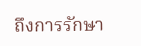ถึงการรักษา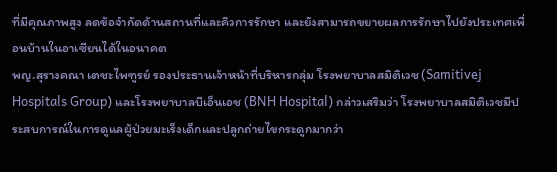ที่มีคุณภาพสูง ลดข้อจำกัดด้านสถานที่และคิวการรักษา และยังสามารถขยายผลการรักษาไปยังประเทศเพื่อนบ้านในอาเซียนได้ในอนาคต
พญ.สุรางคณา เตชะไพฑูรย์ รองประธานเจ้าหน้าที่บริหารกลุ่ม โรงพยาบาลสมิติเวช (Samitivej Hospitals Group) และโรงพยาบาลบีเอ็นเอช (BNH Hospital) กล่าวเสริมว่า โรงพยาบาลสมิติเวชมีประสบการณ์ในการดูแลผู้ป่วยมะเร็งเด็กและปลูกถ่ายไขกระดูกมากว่า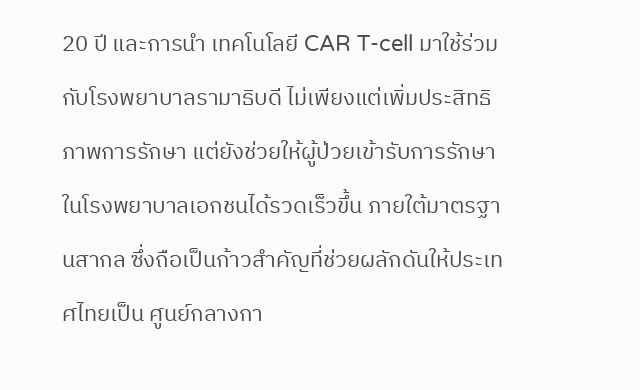20 ปี และการนำ เทคโนโลยี CAR T-cell มาใช้ร่วมกับโรงพยาบาลรามาธิบดี ไม่เพียงแต่เพิ่มประสิทธิภาพการรักษา แต่ยังช่วยให้ผู้ป่วยเข้ารับการรักษาในโรงพยาบาลเอกชนได้รวดเร็วขึ้น ภายใต้มาตรฐานสากล ซึ่งถือเป็นก้าวสำคัญที่ช่วยผลักดันให้ประเทศไทยเป็น ศูนย์กลางกา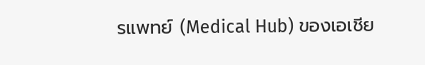รแพทย์ (Medical Hub) ของเอเชีย